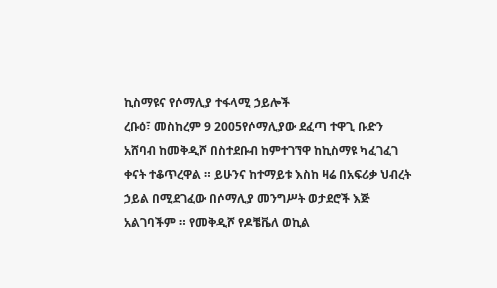ኪስማዩና የሶማሊያ ተፋላሚ ኃይሎች
ረቡዕ፣ መስከረም 9 2005የሶማሊያው ደፈጣ ተዋጊ ቡድን አሸባብ ከመቅዲሾ በስተደቡብ ከምተገኘዋ ከኪስማዩ ካፈገፈገ ቀናት ተቆጥረዋል ። ይሁንና ከተማይቱ እስከ ዛሬ በአፍሪቃ ህብረት ኃይል በሚደገፈው በሶማሊያ መንግሥት ወታደሮች እጅ አልገባችም ። የመቅዲሾ የዶቼቬለ ወኪል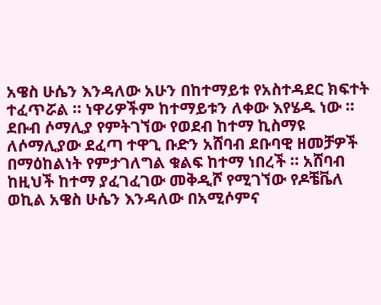አዌስ ሁሴን እንዳለው አሁን በከተማይቱ የአስተዳደር ክፍተት ተፈጥሯል ። ነዋሪዎችም ከተማይቱን ለቀው እየሄዱ ነው ።
ደቡብ ሶማሊያ የምትገኘው የወደብ ከተማ ኪስማዩ ለሶማሊያው ደፈጣ ተዋጊ ቡድን አሸባብ ደቡባዊ ዘመቻዎች በማዕከልነት የምታገለግል ቁልፍ ከተማ ነበረች ። አሸባብ ከዚህች ከተማ ያፈገፈገው መቅዲሾ የሚገኘው የዶቼቬለ ወኪል አዌስ ሁሴን እንዳለው በአሚሶምና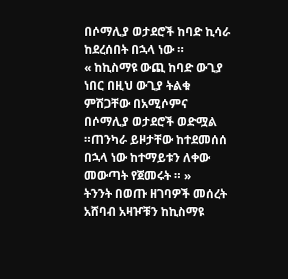በሶማሊያ ወታደሮች ከባድ ኪሳራ ከደረሰበት በኋላ ነው ።
« ከኪስማዩ ውጪ ከባድ ውጊያ ነበር በዚህ ውጊያ ትልቁ ምሽጋቸው በአሚሶምና በሶማሊያ ወታደሮች ወድሟል ።ጠንካራ ይዞታቸው ከተደመሰሰ በኋላ ነው ከተማይቱን ለቀው መውጣት የጀመሩት ። »
ትንንት በወጡ ዘገባዎች መሰረት አሸባብ አዛዦቹን ከኪስማዩ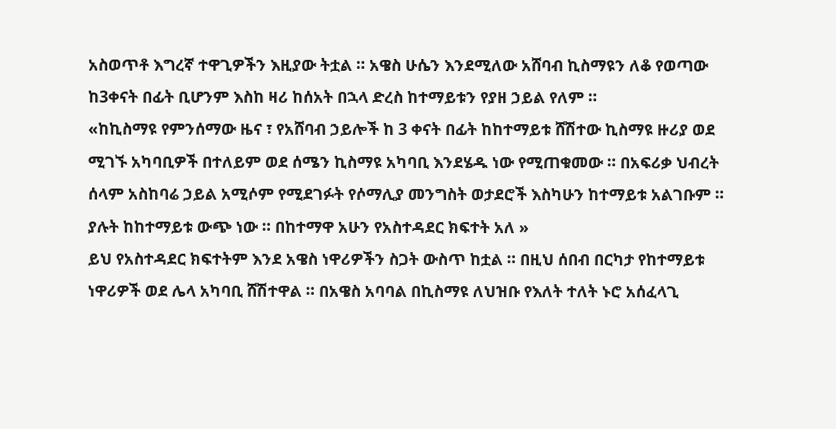አስወጥቶ እግረኛ ተዋጊዎችን እዚያው ትቷል ። አዌስ ሁሴን እንደሚለው አሸባብ ኪስማዩን ለቆ የወጣው ከ3ቀናት በፊት ቢሆንም እስከ ዛሪ ከሰአት በኋላ ድረስ ከተማይቱን የያዘ ኃይል የለም ።
«ከኪስማዩ የምንሰማው ዜና ፣ የአሸባብ ኃይሎች ከ 3 ቀናት በፊት ከከተማይቱ ሸሽተው ኪስማዩ ዙሪያ ወደ ሚገኙ አካባቢዎች በተለይም ወደ ሰሜን ኪስማዩ አካባቢ እንደሄዱ ነው የሚጠቁመው ። በአፍሪቃ ህብረት ሰላም አስከባሬ ኃይል አሚሶም የሚደገፉት የሶማሊያ መንግስት ወታደሮች እስካሁን ከተማይቱ አልገቡም ። ያሉት ከከተማይቱ ውጭ ነው ። በከተማዋ አሁን የአስተዳደር ክፍተት አለ »
ይህ የአስተዳደር ክፍተትም እንደ አዌስ ነዋሪዎችን ስጋት ውስጥ ከቷል ። በዚህ ሰበብ በርካታ የከተማይቱ ነዋሪዎች ወደ ሌላ አካባቢ ሸሽተዋል ። በአዌስ አባባል በኪስማዩ ለህዝቡ የእለት ተለት ኑሮ አሰፈላጊ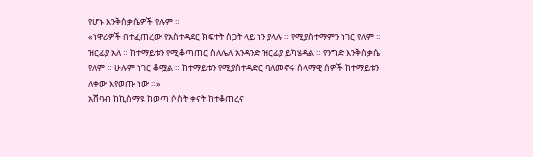የሆኑ እንቅስቃሴዎች የሉም ።
«ነዋሪዎች በተፈጠረው የአስተዳደር ክፍተት ስጋት ላይ ነን ያላሉ ። የሚያስተማምን ነገር የለም ። ዝርፊያ አለ ። ከተማይቱን የሚቆጣጠር ስለሌለ አንዳንድ ዝርፊያ ይካሄዳል ። የንግድ እንቅስቃሴ የለም ። ሁሉም ነገር ቆሟል ። ከተማይቱን የሚያስተዳድር ባለመኖሩ ሰላማዊ ሰዎች ከተማይቱን ለቀው እየወጡ ነው ።»
አሸባብ ከኪስማዩ ከወጣ ሶስት ቀናት ከተቆጠረና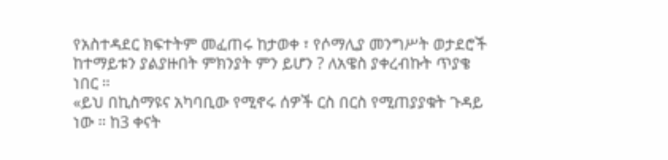የአስተዳደር ክፍተትም መፈጠሩ ከታወቀ ፣ የሶማሊያ መንግሥት ወታደሮች ከተማይቱን ያልያዙበት ምክንያት ምን ይሆን ? ለአዌስ ያቀረብኩት ጥያቄ ነበር ።
«ይህ በኪስማዩና አካባቢው የሚኖሩ ሰዎች ርስ በርስ የሚጠያያቁት ጉዳይ ነው ። ከ3 ቀናት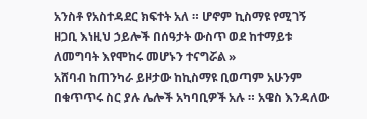አንስቶ የአስተዳደር ክፍተት አለ ። ሆኖም ኪስማዩ የሚገኝ ዘጋቢ እነዚህ ኃይሎች በሰዓታት ውስጥ ወደ ከተማይቱ ለመግባት እየሞከሩ መሆኑን ተናግሯል »
አሸባብ ከጠንካራ ይዞታው ከኪስማዩ ቢወጣም አሁንም በቁጥጥሩ ስር ያሉ ሌሎች አካባቢዎች አሉ ። አዌስ እንዳለው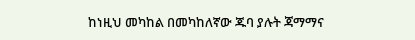ከነዚህ መካከል በመካከለኛው ጁባ ያሉት ጃማማና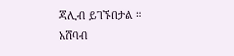ጃሊብ ይገኙበታል ። አሸባብ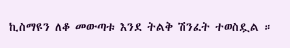ኪስማዩን ለቆ መውጣቱ እንደ ትልቅ ሽንፈት ተወስዷል ።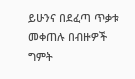ይሁንና በደፈጣ ጥቃቱ መቀጠሉ በብዙዎች ግምት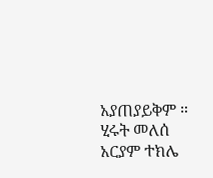አያጠያይቅም ።
ሂሩት መለሰ
አርያም ተክሌ